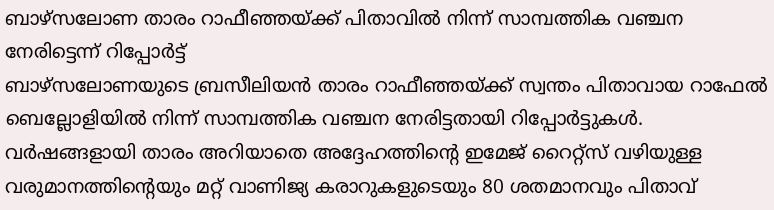ബാഴ്സലോണ താരം റാഫീഞ്ഞയ്ക്ക് പിതാവിൽ നിന്ന് സാമ്പത്തിക വഞ്ചന നേരിട്ടെന്ന് റിപ്പോർട്ട്
ബാഴ്സലോണയുടെ ബ്രസീലിയൻ താരം റാഫീഞ്ഞയ്ക്ക് സ്വന്തം പിതാവായ റാഫേൽ ബെല്ലോളിയിൽ നിന്ന് സാമ്പത്തിക വഞ്ചന നേരിട്ടതായി റിപ്പോർട്ടുകൾ. വർഷങ്ങളായി താരം അറിയാതെ അദ്ദേഹത്തിന്റെ ഇമേജ് റൈറ്റ്സ് വഴിയുള്ള വരുമാനത്തിന്റെയും മറ്റ് വാണിജ്യ കരാറുകളുടെയും 80 ശതമാനവും പിതാവ്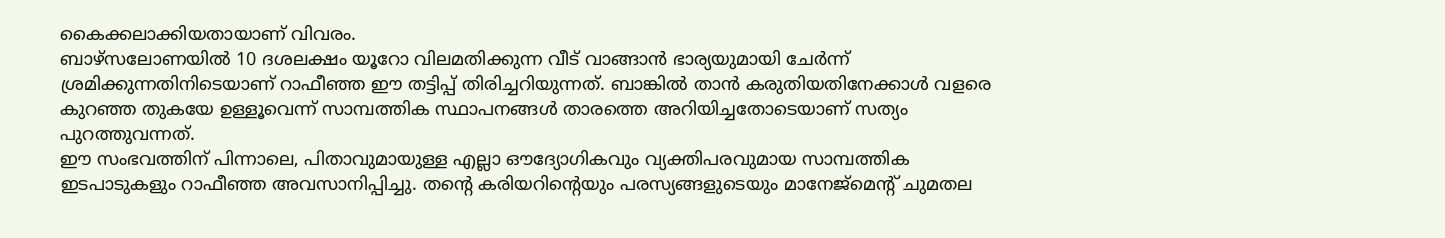കൈക്കലാക്കിയതായാണ് വിവരം.
ബാഴ്സലോണയിൽ 10 ദശലക്ഷം യൂറോ വിലമതിക്കുന്ന വീട് വാങ്ങാൻ ഭാര്യയുമായി ചേർന്ന് ശ്രമിക്കുന്നതിനിടെയാണ് റാഫീഞ്ഞ ഈ തട്ടിപ്പ് തിരിച്ചറിയുന്നത്. ബാങ്കിൽ താൻ കരുതിയതിനേക്കാൾ വളരെ കുറഞ്ഞ തുകയേ ഉള്ളൂവെന്ന് സാമ്പത്തിക സ്ഥാപനങ്ങൾ താരത്തെ അറിയിച്ചതോടെയാണ് സത്യം പുറത്തുവന്നത്.
ഈ സംഭവത്തിന് പിന്നാലെ, പിതാവുമായുള്ള എല്ലാ ഔദ്യോഗികവും വ്യക്തിപരവുമായ സാമ്പത്തിക ഇടപാടുകളും റാഫീഞ്ഞ അവസാനിപ്പിച്ചു. തന്റെ കരിയറിന്റെയും പരസ്യങ്ങളുടെയും മാനേജ്മെന്റ് ചുമതല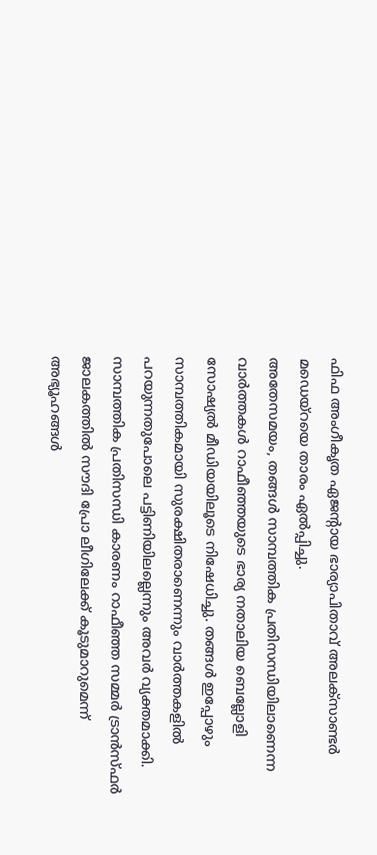ഫിഫ അംഗീകൃത ഏജന്റായ ഭാര്യാപിതാവ് അലക്സാണ്ടർ മഡെയ്റയെ താരം ഏൽപ്പിച്ചു.
അതേസമയം, തങ്ങൾ സാമ്പത്തിക പ്രതിസന്ധിയിലാണെന്ന വാർത്തകൾ റാഫീഞ്ഞയുടെ ഭാര്യ നതാലിയ ബെല്ലോളി സോഷ്യൽ മീഡിയയിലൂടെ നിഷേധിച്ചു. തങ്ങൾ ഇപ്പോഴും സാമ്പത്തികമായി സുരക്ഷിതരാണെന്നും വാർത്തകളിൽ പറയുന്നതുപോലെ പട്ടിണിയിലല്ലെന്നും അവർ വ്യക്തമാക്കി.
സാമ്പത്തിക പ്രതിസന്ധി കാരണം റാഫീഞ്ഞ സമ്മർ ട്രാൻസ്ഫർ ജാലകത്തിൽ സൗദി പ്രോ ലീഗിലേക്ക് കൂടുമാറുമെന്ന് അഭ്യൂഹങ്ങൾ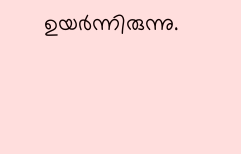ഉയർന്നിരുന്നു.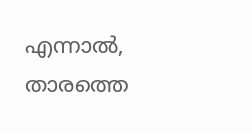എന്നാൽ, താരത്തെ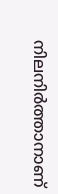നിലനിർത്താനാണ്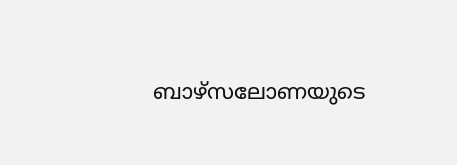ബാഴ്സലോണയുടെ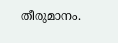തീരുമാനം.